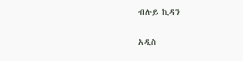ብሉይ ኪዳን

አዲስ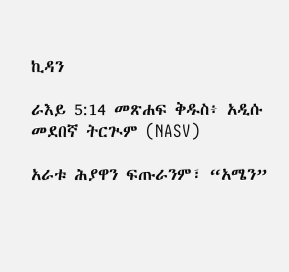ኪዳን

ራእይ 5:14 መጽሐፍ ቅዱስ፥ አዲሱ መደበኛ ትርጒም (NASV)

አራቱ ሕያዋን ፍጡራንም፣ “አሜን”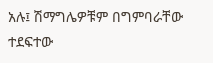አሉ፤ ሽማግሌዎቹም በግምባራቸው ተደፍተው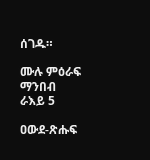ሰገዱ።

ሙሉ ምዕራፍ ማንበብ ራእይ 5

ዐውደ-ጽሑፍ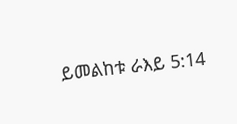ይመልከቱ ራእይ 5:14